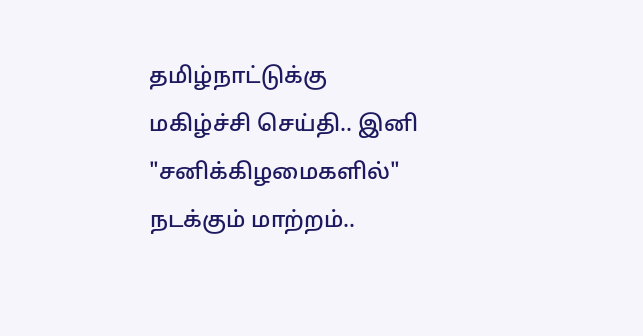தமிழ்நாட்டுக்கு மகிழ்ச்சி செய்தி.. இனி "சனிக்கிழமைகளில்" நடக்கும் மாற்றம்..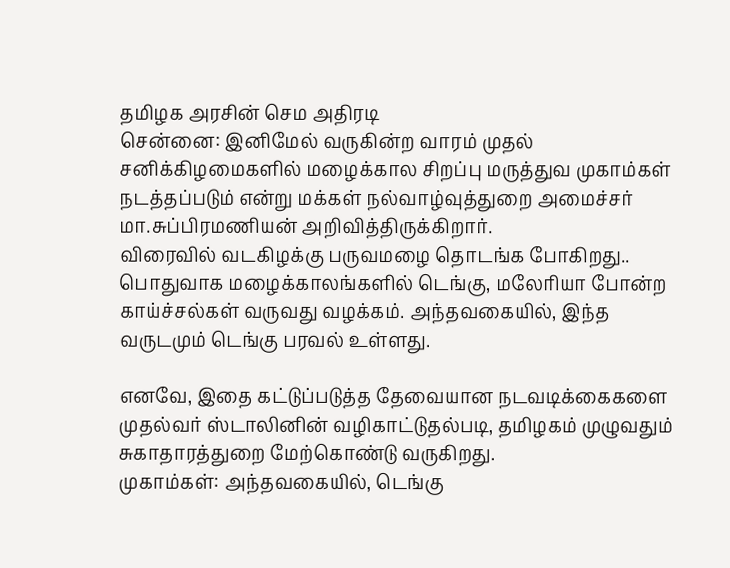தமிழக அரசின் செம அதிரடி
சென்னை: இனிமேல் வருகின்ற வாரம் முதல் சனிக்கிழமைகளில் மழைக்கால சிறப்பு மருத்துவ முகாம்கள் நடத்தப்படும் என்று மக்கள் நல்வாழ்வுத்துறை அமைச்சர் மா.சுப்பிரமணியன் அறிவித்திருக்கிறார்.
விரைவில் வடகிழக்கு பருவமழை தொடங்க போகிறது.. பொதுவாக மழைக்காலங்களில் டெங்கு, மலேரியா போன்ற காய்ச்சல்கள் வருவது வழக்கம். அந்தவகையில், இந்த வருடமும் டெங்கு பரவல் உள்ளது.

எனவே, இதை கட்டுப்படுத்த தேவையான நடவடிக்கைகளை முதல்வர் ஸ்டாலினின் வழிகாட்டுதல்படி, தமிழகம் முழுவதும் சுகாதாரத்துறை மேற்கொண்டு வருகிறது.
முகாம்கள்: அந்தவகையில், டெங்கு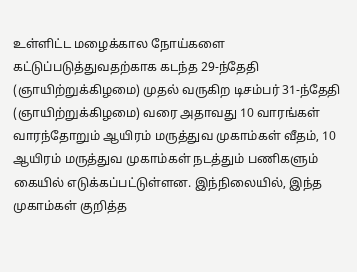உள்ளிட்ட மழைக்கால நோய்களை கட்டுப்படுத்துவதற்காக கடந்த 29-ந்தேதி (ஞாயிற்றுக்கிழமை) முதல் வருகிற டிசம்பர் 31-ந்தேதி (ஞாயிற்றுக்கிழமை) வரை அதாவது 10 வாரங்கள் வாரந்தோறும் ஆயிரம் மருத்துவ முகாம்கள் வீதம், 10 ஆயிரம் மருத்துவ முகாம்கள் நடத்தும் பணிகளும் கையில் எடுக்கப்பட்டுள்ளன. இந்நிலையில், இந்த முகாம்கள் குறித்த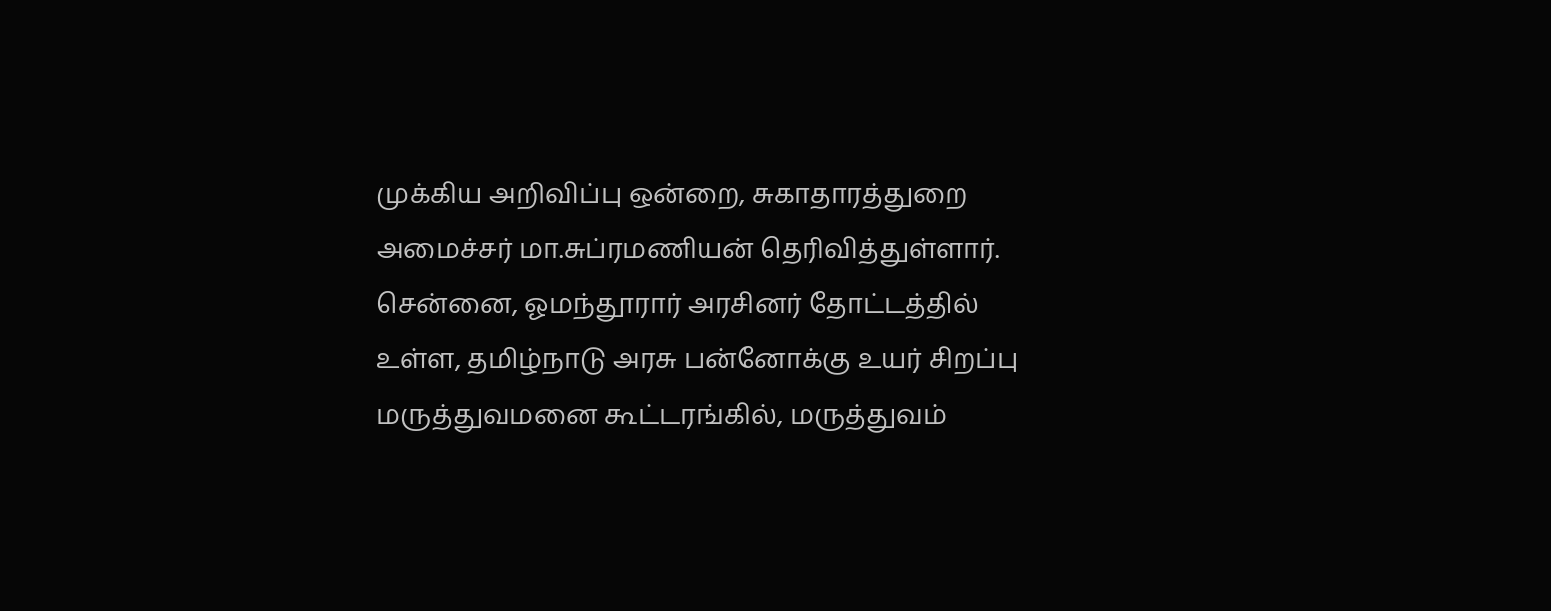முக்கிய அறிவிப்பு ஒன்றை, சுகாதாரத்துறை அமைச்சர் மா.சுப்ரமணியன் தெரிவித்துள்ளார்.
சென்னை, ஓமந்தூரார் அரசினர் தோட்டத்தில் உள்ள, தமிழ்நாடு அரசு பன்னோக்கு உயர் சிறப்பு மருத்துவமனை கூட்டரங்கில், மருத்துவம்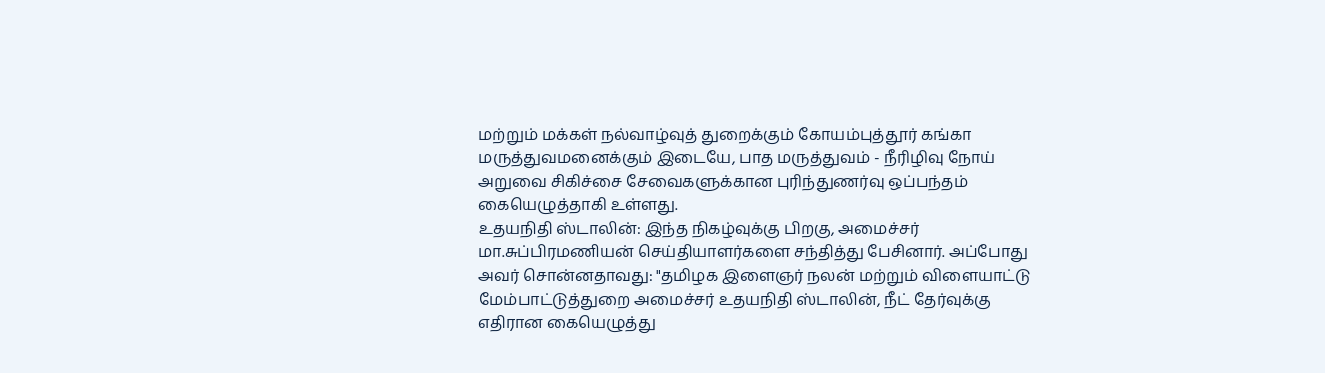மற்றும் மக்கள் நல்வாழ்வுத் துறைக்கும் கோயம்புத்தூர் கங்கா மருத்துவமனைக்கும் இடையே, பாத மருத்துவம் - நீரிழிவு நோய் அறுவை சிகிச்சை சேவைகளுக்கான புரிந்துணர்வு ஒப்பந்தம் கையெழுத்தாகி உள்ளது.
உதயநிதி ஸ்டாலின்: இந்த நிகழ்வுக்கு பிறகு, அமைச்சர் மா.சுப்பிரமணியன் செய்தியாளர்களை சந்தித்து பேசினார். அப்போது அவர் சொன்னதாவது: "தமிழக இளைஞர் நலன் மற்றும் விளையாட்டு மேம்பாட்டுத்துறை அமைச்சர் உதயநிதி ஸ்டாலின், நீட் தேர்வுக்கு எதிரான கையெழுத்து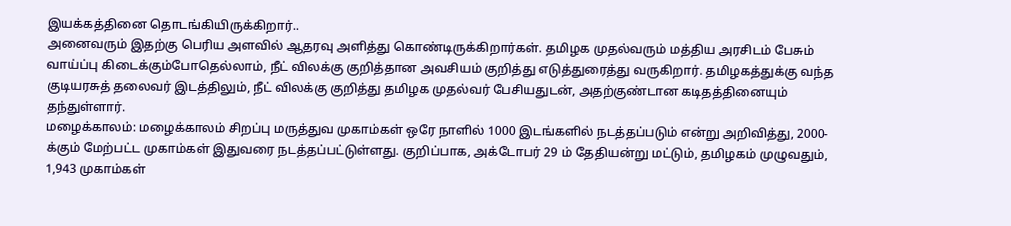இயக்கத்தினை தொடங்கியிருக்கிறார்..
அனைவரும் இதற்கு பெரிய அளவில் ஆதரவு அளித்து கொண்டிருக்கிறார்கள். தமிழக முதல்வரும் மத்திய அரசிடம் பேசும் வாய்ப்பு கிடைக்கும்போதெல்லாம், நீட் விலக்கு குறித்தான அவசியம் குறித்து எடுத்துரைத்து வருகிறார். தமிழகத்துக்கு வந்த குடியரசுத் தலைவர் இடத்திலும், நீட் விலக்கு குறித்து தமிழக முதல்வர் பேசியதுடன், அதற்குண்டான கடிதத்தினையும் தந்துள்ளார்.
மழைக்காலம்: மழைக்காலம் சிறப்பு மருத்துவ முகாம்கள் ஒரே நாளில் 1000 இடங்களில் நடத்தப்படும் என்று அறிவித்து, 2000-க்கும் மேற்பட்ட முகாம்கள் இதுவரை நடத்தப்பட்டுள்ளது. குறிப்பாக, அக்டோபர் 29 ம் தேதியன்று மட்டும், தமிழகம் முழுவதும், 1,943 முகாம்கள்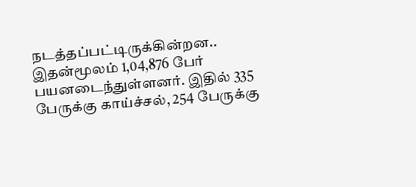நடத்தப்பட்டிருக்கின்றன.. இதன்மூலம் 1,04,876 பேர் பயனடைந்துள்ளனர். இதில் 335 பேருக்கு காய்ச்சல், 254 பேருக்கு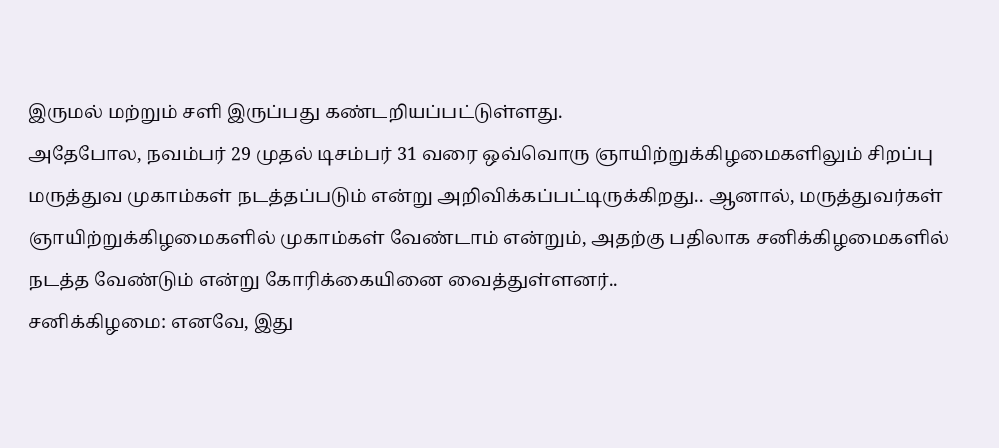இருமல் மற்றும் சளி இருப்பது கண்டறியப்பட்டுள்ளது.
அதேபோல, நவம்பர் 29 முதல் டிசம்பர் 31 வரை ஒவ்வொரு ஞாயிற்றுக்கிழமைகளிலும் சிறப்பு மருத்துவ முகாம்கள் நடத்தப்படும் என்று அறிவிக்கப்பட்டிருக்கிறது.. ஆனால், மருத்துவர்கள் ஞாயிற்றுக்கிழமைகளில் முகாம்கள் வேண்டாம் என்றும், அதற்கு பதிலாக சனிக்கிழமைகளில் நடத்த வேண்டும் என்று கோரிக்கையினை வைத்துள்ளனர்..
சனிக்கிழமை: எனவே, இது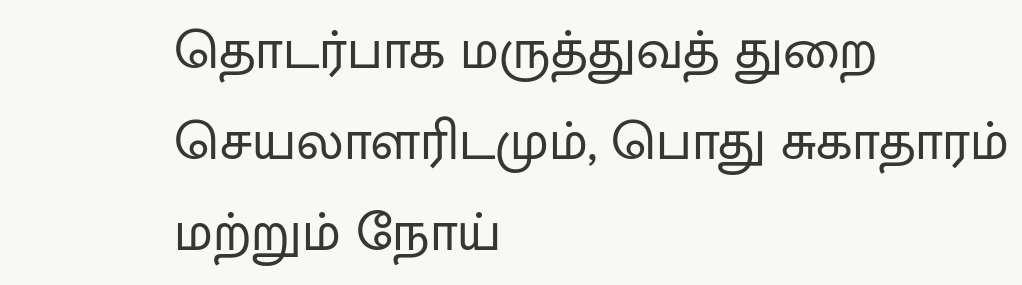தொடர்பாக மருத்துவத் துறை செயலாளரிடமும், பொது சுகாதாரம் மற்றும் நோய்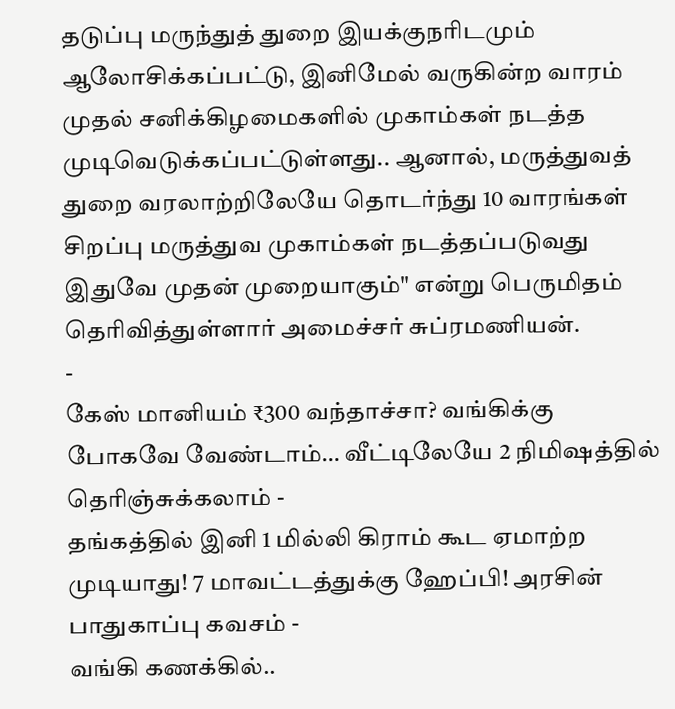தடுப்பு மருந்துத் துறை இயக்குநரிடமும் ஆலோசிக்கப்பட்டு, இனிமேல் வருகின்ற வாரம் முதல் சனிக்கிழமைகளில் முகாம்கள் நடத்த முடிவெடுக்கப்பட்டுள்ளது.. ஆனால், மருத்துவத் துறை வரலாற்றிலேயே தொடர்ந்து 10 வாரங்கள் சிறப்பு மருத்துவ முகாம்கள் நடத்தப்படுவது இதுவே முதன் முறையாகும்" என்று பெருமிதம் தெரிவித்துள்ளார் அமைச்சர் சுப்ரமணியன்.
-
கேஸ் மானியம் ₹300 வந்தாச்சா? வங்கிக்கு போகவே வேண்டாம்… வீட்டிலேயே 2 நிமிஷத்தில் தெரிஞ்சுக்கலாம் -
தங்கத்தில் இனி 1 மில்லி கிராம் கூட ஏமாற்ற முடியாது! 7 மாவட்டத்துக்கு ஹேப்பி! அரசின் பாதுகாப்பு கவசம் -
வங்கி கணக்கில்..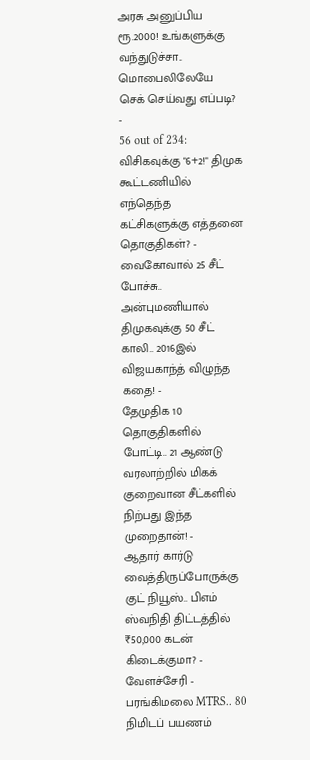அரசு அனுப்பிய ரூ.2000! உங்களுக்கு வந்துடுச்சா.. மொபைலிலேயே செக் செய்வது எப்படி? -
56 out of 234: விசிகவுக்கு "6+2!" திமுக கூட்டணியில் எந்தெந்த கட்சிகளுக்கு எத்தனை தொகுதிகள்? -
வைகோவால் 25 சீட் போச்சு.. அன்புமணியால் திமுகவுக்கு 50 சீட் காலி.. 2016இல் விஜயகாந்த் விழுந்த கதை! -
தேமுதிக 10 தொகுதிகளில் போட்டி.. 21 ஆண்டு வரலாற்றில் மிகக் குறைவான சீட்களில் நிற்பது இந்த முறைதான்! -
ஆதார் கார்டு வைத்திருப்போருக்கு குட் நியூஸ்.. பிஎம் ஸ்வநிதி திட்டத்தில் ₹50,000 கடன் கிடைக்குமா? -
வேளச்சேரி - பரங்கிமலை MTRS.. 80 நிமிடப் பயணம்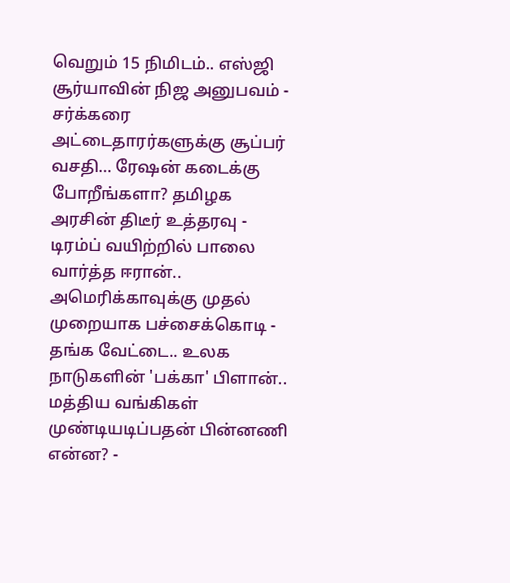வெறும் 15 நிமிடம்.. எஸ்ஜி சூர்யாவின் நிஜ அனுபவம் -
சர்க்கரை அட்டைதாரர்களுக்கு சூப்பர் வசதி… ரேஷன் கடைக்கு போறீங்களா? தமிழக அரசின் திடீர் உத்தரவு -
டிரம்ப் வயிற்றில் பாலை வார்த்த ஈரான்.. அமெரிக்காவுக்கு முதல் முறையாக பச்சைக்கொடி -
தங்க வேட்டை.. உலக நாடுகளின் 'பக்கா' பிளான்.. மத்திய வங்கிகள் முண்டியடிப்பதன் பின்னணி என்ன? -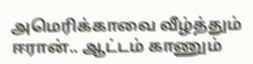அமெரிக்காவை வீழ்த்தும் ஈரான்.. ஆட்டம் காணும்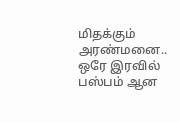மிதக்கும் அரண்மனை.. ஒரே இரவில் பஸ்பம் ஆன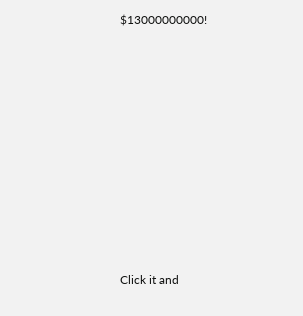$13000000000!












Click it and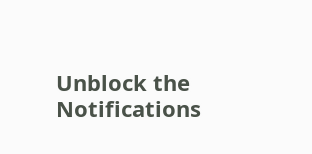Unblock the Notifications